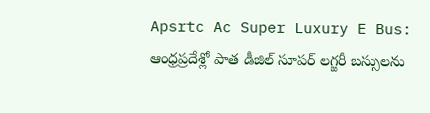Apsrtc Ac Super Luxury E Bus: ఆంధ్రప్రదేశ్లో పాత డీజిల్ సూపర్ లగ్జరీ బస్సులను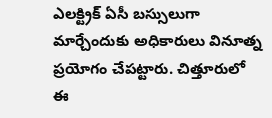ఎలక్ట్రిక్ ఏసీ బస్సులుగా మార్చేందుకు అధికారులు వినూత్న ప్రయోగం చేపట్టారు. చిత్తూరులో ఈ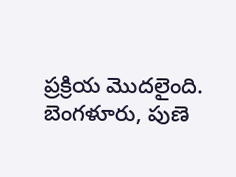ప్రక్రియ మొదలైంది. బెంగళూరు, పుణె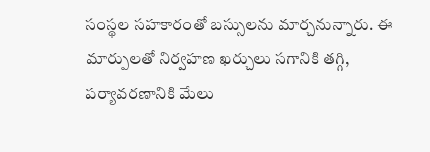సంస్థల సహకారంతో బస్సులను మార్చనున్నారు. ఈ మార్పులతో నిర్వహణ ఖర్చులు సగానికి తగ్గి, పర్యావరణానికి మేలు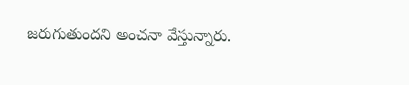జరుగుతుందని అంచనా వేస్తున్నారు.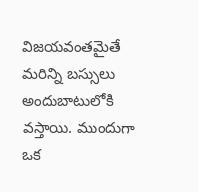విజయవంతమైతే మరిన్ని బస్సులు అందుబాటులోకి వస్తాయి. ముందుగా ఒక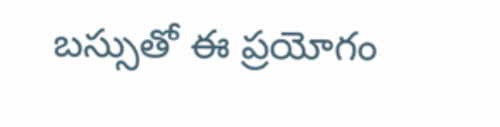బస్సుతో ఈ ప్రయోగం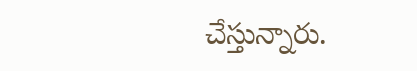చేస్తున్నారు.